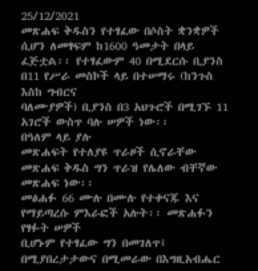25/12/2021
መጽሐፍ ቅዱስን የተፃፈው በሶስት ቋንቋዎች ሲሆን ለመፃፍም ከ1600 ዓመታት በላይ
ፈጅቷል፡፡ የተፃፈውም 40 በሚደርሱ ቢያንስ በ11 የሥራ መስኮች ላይ በተሠማሩ (ከንጉስ እስከ ግብርና
ባለሙያዎች) ቢያንስ በ3 አህጉሮች በሚገኙ 11 አገሮች ውስጥ ባሉ ሠዎች ነው፡፡
በዓለም ላይ ያሉ
መጽሐፍት የተለያዩ ጥራዞች ሲኖራቸው መጽሐፍ ቅዱስ ግን ጥራዝ የሌለው ብቸኛው መጽሐፍ ነው፡፡
መፅሐፉ 66 ሙሉ በሙሉ የተቀናጁ እና የማይጣረሱ ምእራፎች አሉት፡፡ መጽሐፉን የፃፉት ሠዎች
ቢሆኑም የተፃፈው ግን በመገለጥ፤ በሚያበረታታውና በሚመራው በእግዚአብሔር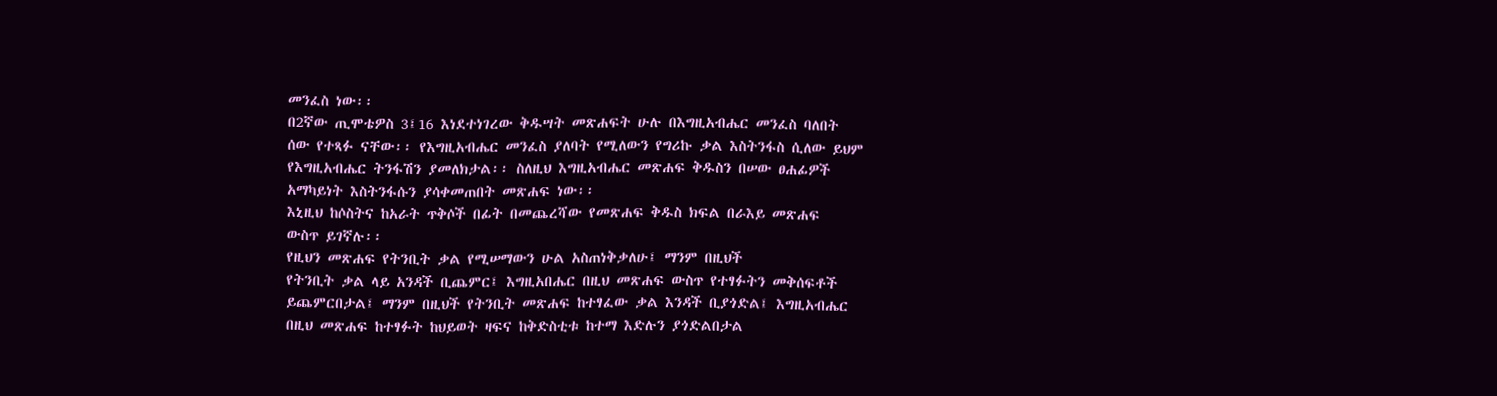መንፈስ ነው፡፡
በ2ኛው ጢሞቴዎስ 3፤16 እነደተነገረው ቅዱሣት መጽሐፍት ሁሉ በእግዚአብሔር መንፈስ ባለበት
ሰው የተጻፉ ናቸው፡፡ የእግዚአብሔር መንፈስ ያለባት የሚለውን የግሪኩ ቃል እስትንፋስ ሲለው ይህም
የእግዚአብሔር ትንፋሽን ያመለክታል፡፡ ስለዚህ እግዚአብሔር መጽሐፍ ቅዱስን በሠው ፀሐፊዎች
አማካይነት እስትንፋሱን ያሳቀመጠበት መጽሐፍ ነው፡፡
እኒዚህ ከሶስትና ከአራት ጥቅሶች በፊት በመጨረሻው የመጽሐፍ ቅዱስ ክፍል በራእይ መጽሐፍ
ውስጥ ይገኛሉ፡፡
የዚህን መጽሐፍ የትንቢት ቃል የሚሠማውን ሁል አስጠነቅቃለሁ፤ ማንም በዚህች
የትንቢት ቃል ላይ አንዳች ቢጨምር፤ እግዚአበሔር በዚህ መጽሐፍ ውስጥ የተፃፉትን መቅሰፍቶች
ይጨምርበታል፤ ማንም በዚህች የትንቢት መጽሐፍ ከተፃፈው ቃል እንዳች ቢያጎድል፤ እግዚአብሔር
በዚህ መጽሐፍ ከተፃፉት ከህይወት ዛፍና ከቅድስቲቱ ከተማ እድሉን ያጎድልበታል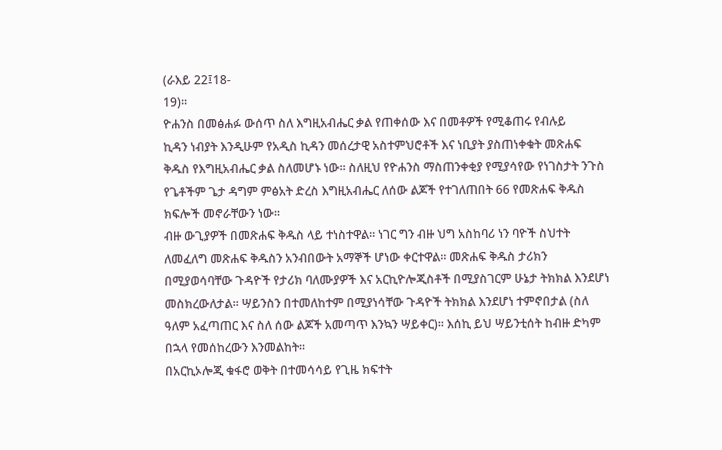(ራእይ 22፤18-
19)፡፡
ዮሐንስ በመፅሐፉ ውሰጥ ስለ እግዚአብሔር ቃል የጠቀሰው እና በመቶዎች የሚቆጠሩ የብሉይ
ኪዳን ነብያት እንዲሁም የአዲስ ኪዳን መሰረታዊ አስተምህሮቶች እና ነቢያት ያስጠነቀቁት መጽሐፍ
ቅዱስ የእግዚአብሔር ቃል ስለመሆኑ ነው፡፡ ስለዚህ የዮሐንስ ማስጠንቀቂያ የሚያሳየው የነገስታት ንጉስ
የጌቶችም ጌታ ዳግም ምፅአት ድረስ እግዚአብሔር ለሰው ልጆች የተገለጠበት 66 የመጽሐፍ ቅዱስ
ክፍሎች መኖራቸውን ነው፡፡
ብዙ ውጊያዎች በመጽሐፍ ቅዱስ ላይ ተነስተዋል፡፡ ነገር ግን ብዙ ህግ አስከባሪ ነን ባዮች ስህተት
ለመፈለግ መጽሐፍ ቅዱስን አንብበውት አማኞች ሆነው ቀርተዋል፡፡ መጽሐፍ ቅዱስ ታሪክን
በሚያወሳባቸው ጉዳዮች የታሪክ ባለሙያዎች እና አርኪዮሎጂስቶች በሚያስገርም ሁኔታ ትክክል እንደሆነ
መስክረውለታል፡፡ ሣይንስን በተመለከተም በሚያነሳቸው ጉዳዮች ትክክል እንደሆነ ተምኖበታል (ስለ
ዓለም አፈጣጠር እና ስለ ሰው ልጆች አመጣጥ እንኳን ሣይቀር)፡፡ እሰኪ ይህ ሣይንቲሰት ከብዙ ድካም
በኋላ የመሰከረውን እንመልከት፡፡
በአርኪኦሎጂ ቁፋሮ ወቅት በተመሳሳይ የጊዜ ክፍተት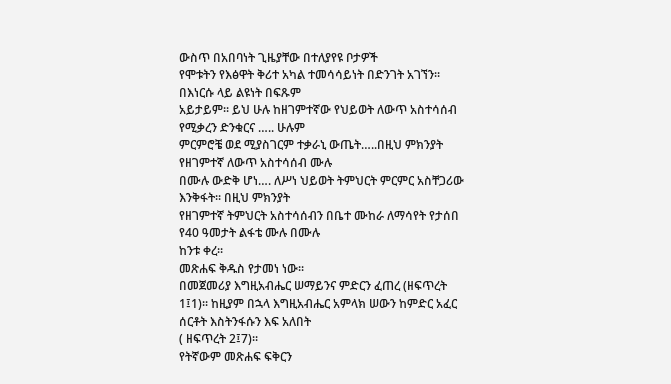ውስጥ በአበባነት ጊዜያቸው በተለያየዩ ቦታዎች
የሞቱትን የእፅዋት ቅሪተ አካል ተመሳሳይነት በድንገት አገኘን፡፡ በእነርሱ ላይ ልዩነት በፍጹም
አይታይም፡፡ ይህ ሁሉ ከዘገምተኛው የህይወት ለውጥ አስተሳሰብ የሚቃረን ድንቁርና ….. ሁሉም
ምርምሮቼ ወደ ሚያስገርም ተቃራኒ ውጤት…..በዚህ ምክንያት የዘገምተኛ ለውጥ አስተሳሰብ ሙሉ
በሙሉ ውድቅ ሆነ…. ለሥነ ህይወት ትምህርት ምርምር አስቸጋሪው እንቅፋት፡፡ በዚህ ምክንያት
የዘገምተኛ ትምህርት አስተሳሰብን በቤተ ሙከራ ለማሳየት የታሰበ የ40 ዓመታት ልፋቴ ሙሉ በሙሉ
ከንቱ ቀረ፡፡
መጽሐፍ ቅዱስ የታመነ ነው፡፡
በመጀመሪያ እግዚአብሔር ሠማይንና ምድርን ፈጠረ (ዘፍጥረት
1፤1)፡፡ ከዚያም በኋላ እግዚአብሔር አምላክ ሠውን ከምድር አፈር ሰርቶት እስትንፋሱን እፍ አለበት
( ዘፍጥረት 2፤7)፡፡
የትኛውም መጽሐፍ ፍቅርን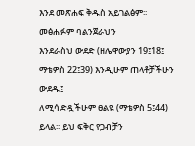እንደ መጽሐፍ ቅዱስ አይገልፅም፡፡ መፅሐፉም ባልንጀራህን
እንደራስህ ውደድ (ዘሌዋውያን 19፤18፤ ማቴዎስ 22፤39) እንዲሁም ጠላቶቻችሁን ውደዱ፤
ለሚሳድዷችሁም ፀልዩ (ማቴዎስ 5፤44) ይላል፡፡ ይህ ፍቅር የጋብቻን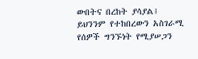ውበትና በረከት ያሳያል፤
ይህንንም የተከበረውን አስገራሚ የሰዎች ግንኙነት የሚያሠጋን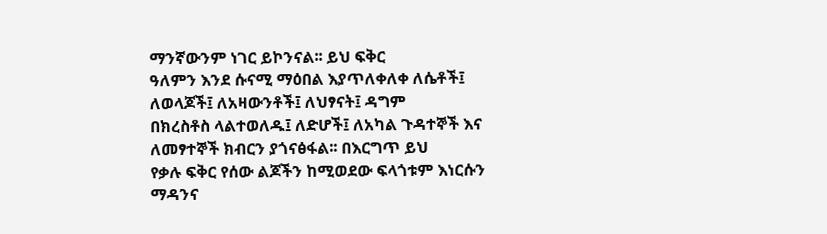ማንኛውንም ነገር ይኮንናል፡፡ ይህ ፍቅር
ዓለምን እንደ ሱናሚ ማዕበል እያጥለቀለቀ ለሴቶች፤ ለወላጆች፤ ለአዛውንቶች፤ ለህፃናት፤ ዳግም
በክረስቶስ ላልተወለዱ፤ ለድሆች፤ ለአካል ጉዳተኞች እና ለመፃተኞች ክብርን ያጎናፅፋል፡፡ በእርግጥ ይህ
የቃሉ ፍቅር የሰው ልጆችን ከሚወደው ፍላጎቱም እነርሱን ማዳንና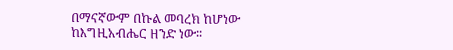በማናኛውም በኩል መባረክ ከሆነው
ከእግዚአብሔር ዘንድ ነው፡፡